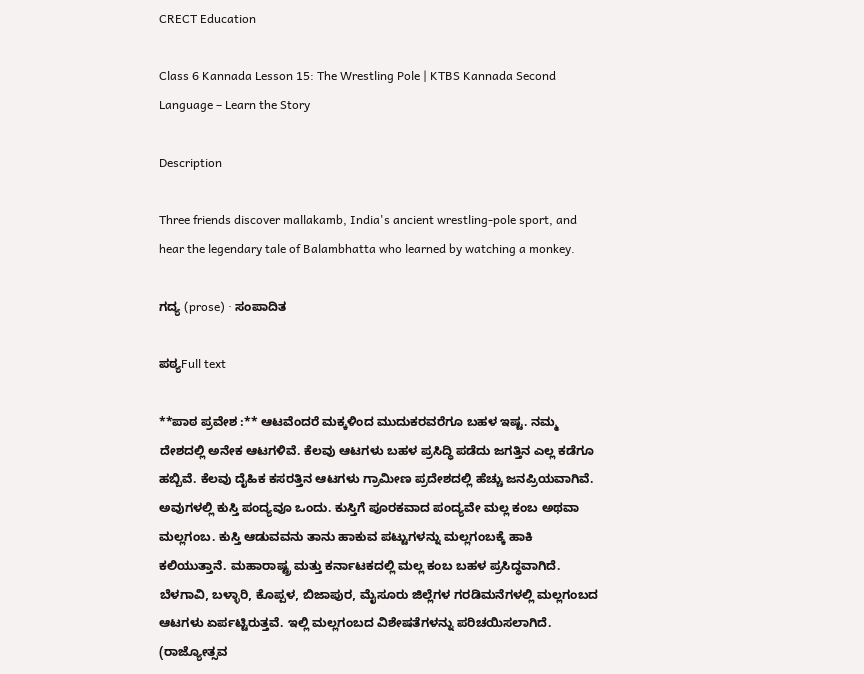CRECT Education

Class 6 Kannada Lesson 15: The Wrestling Pole | KTBS Kannada Second Language – Learn the Story

Description

Three friends discover mallakamb, India's ancient wrestling-pole sport, and hear the legendary tale of Balambhatta who learned by watching a monkey.

ಗದ್ಯ (prose) · ಸಂಪಾದಿತ

ಪಠ್ಯFull text

**ಪಾಠ ಪ್ರವೇಶ :** ಆಟವೆಂದರೆ ಮಕ್ಕಳಿಂದ ಮುದುಕರವರೆಗೂ ಬಹಳ ಇಷ್ಟ. ನಮ್ಮ ದೇಶದಲ್ಲಿ ಅನೇಕ ಆಟಗಳಿವೆ. ಕೆಲವು ಆಟಗಳು ಬಹಳ ಪ್ರಸಿದ್ಧಿ ಪಡೆದು ಜಗತ್ತಿನ ಎಲ್ಲ ಕಡೆಗೂ ಹಬ್ಬಿವೆ. ಕೆಲವು ದೈಹಿಕ ಕಸರತ್ತಿನ ಆಟಗಳು ಗ್ರಾಮೀಣ ಪ್ರದೇಶದಲ್ಲಿ ಹೆಚ್ಚು ಜನಪ್ರಿಯವಾಗಿವೆ. ಅವುಗಳಲ್ಲಿ ಕುಸ್ತಿ ಪಂದ್ಯವೂ ಒಂದು. ಕುಸ್ತಿಗೆ ಪೂರಕವಾದ ಪಂದ್ಯವೇ ಮಲ್ಲ ಕಂಬ ಅಥವಾ ಮಲ್ಲಗಂಬ. ಕುಸ್ತಿ ಆಡುವವನು ತಾನು ಹಾಕುವ ಪಟ್ಟುಗಳನ್ನು ಮಲ್ಲಗಂಬಕ್ಕೆ ಹಾಕಿ ಕಲಿಯುತ್ತಾನೆ. ಮಹಾರಾಷ್ಟ್ರ ಮತ್ತು ಕರ್ನಾಟಕದಲ್ಲಿ ಮಲ್ಲ ಕಂಬ ಬಹಳ ಪ್ರಸಿದ್ಧವಾಗಿದೆ. ಬೆಳಗಾವಿ, ಬಳ್ಳಾರಿ, ಕೊಪ್ಪಳ, ಬಿಜಾಪುರ, ಮೈಸೂರು ಜಿಲ್ಲೆಗಳ ಗರಡಿಮನೆಗಳಲ್ಲಿ ಮಲ್ಲಗಂಬದ ಆಟಗಳು ಏರ್ಪಟ್ಟಿರುತ್ತವೆ. ಇಲ್ಲಿ ಮಲ್ಲಗಂಬದ ವಿಶೇಷತೆಗಳನ್ನು ಪರಿಚಯಿಸಲಾಗಿದೆ. (ರಾಜ್ಯೋತ್ಸವ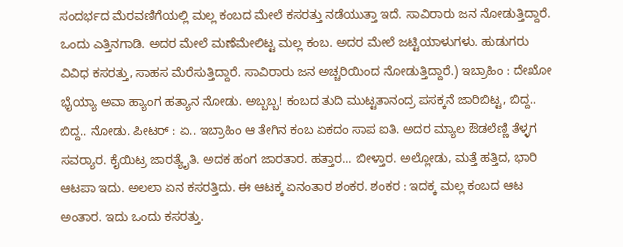ಸಂದರ್ಭದ ಮೆರವಣಿಗೆಯಲ್ಲಿ ಮಲ್ಲ ಕಂಬದ ಮೇಲೆ ಕಸರತ್ತು ನಡೆಯುತ್ತಾ ಇದೆ. ಸಾವಿರಾರು ಜನ ನೋಡುತ್ತಿದ್ದಾರೆ. ಒಂದು ಎತ್ತಿನಗಾಡಿ. ಅದರ ಮೇಲೆ ಮಣೆಮೇಲಿಟ್ಟ ಮಲ್ಲ ಕಂಬ. ಅದರ ಮೇಲೆ ಜಟ್ಟಿಯಾಳುಗಳು. ಹುಡುಗರು ವಿವಿಧ ಕಸರತ್ತು, ಸಾಹಸ ಮೆರೆಸುತ್ತಿದ್ದಾರೆ. ಸಾವಿರಾರು ಜನ ಅಚ್ಚರಿಯಿಂದ ನೋಡುತ್ತಿದ್ದಾರೆ.) ಇಬ್ರಾಹಿಂ : ದೇಖೋ ಭೈಯ್ಯಾ ಅವಾ ಹ್ಯಾಂಗ ಹತ್ಯಾನ ನೋಡು. ಅಬ್ಬಬ್ಬ! ಕಂಬದ ತುದಿ ಮುಟ್ಟತಾನಂದ್ರ ಪಸಕ್ಕನೆ ಜಾರಿಬಿಟ್ಟ, ಬಿದ್ದ.. ಬಿದ್ದ.. ನೋಡು. ಪೀಟರ್ : ಏ.. ಇಬ್ರಾಹಿಂ ಆ ತೇಗಿನ ಕಂಬ ಏಕದಂ ಸಾಪ ಐತಿ. ಅದರ ಮ್ಯಾಲ ಔಡಲೆಣ್ಣಿ ತೆಳ್ಳಗ ಸವರ‍್ಯಾರ. ಕೈಯಿಟ್ರ ಜಾರತ್ಯೈತಿ. ಅದಕ ಹಂಗ ಜಾರತಾರ. ಹತ್ತಾರ... ಬೀಳ್ತಾರ. ಅಲ್ಲೋಡು, ಮತ್ತೆ ಹತ್ತಿದ, ಭಾರಿ ಆಟಪಾ ಇದು. ಅಲಲಾ ಏನ ಕಸರತ್ತಿದು. ಈ ಆಟಕ್ಕ ಏನಂತಾರ ಶಂಕರ. ಶಂಕರ : ಇದಕ್ಕ ಮಲ್ಲ ಕಂಬದ ಆಟ ಅಂತಾರ. ಇದು ಒಂದು ಕಸರತ್ತು.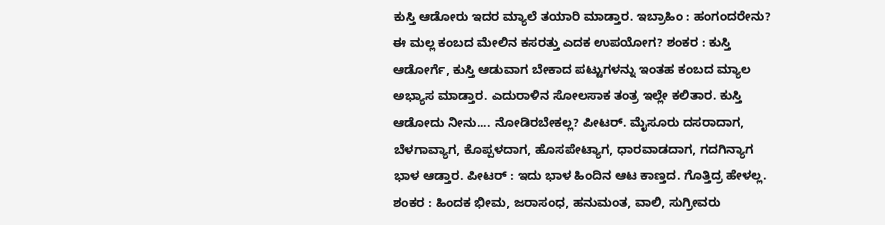ಕುಸ್ತಿ ಆಡೋರು ಇದರ ಮ್ಯಾಲೆ ತಯಾರಿ ಮಾಡ್ತಾರ. ಇಬ್ರಾಹಿಂ : ಹಂಗಂದರೇನು? ಈ ಮಲ್ಲ ಕಂಬದ ಮೇಲಿನ ಕಸರತ್ತು ಎದಕ ಉಪಯೋಗ? ಶಂಕರ : ಕುಸ್ತಿ ಆಡೋರ್ಗೆ, ಕುಸ್ತಿ ಆಡುವಾಗ ಬೇಕಾದ ಪಟ್ಟುಗಳನ್ನು ಇಂತಹ ಕಂಬದ ಮ್ಯಾಲ ಅಭ್ಯಾಸ ಮಾಡ್ತಾರ. ಎದುರಾಳಿನ ಸೋಲಸಾಕ ತಂತ್ರ ಇಲ್ಲೇ ಕಲಿತಾರ. ಕುಸ್ತಿ ಆಡೋದು ನೀನು.... ನೋಡಿರಬೇಕಲ್ಲ? ಪೀಟರ್. ಮೈಸೂರು ದಸರಾದಾಗ, ಬೆಳಗಾವ್ಯಾಗ, ಕೊಪ್ಪಳದಾಗ, ಹೊಸಪೇಟ್ಯಾಗ, ಧಾರವಾಡದಾಗ, ಗದಗಿನ್ಯಾಗ ಭಾಳ ಆಡ್ತಾರ. ಪೀಟರ್ : ಇದು ಭಾಳ ಹಿಂದಿನ ಆಟ ಕಾಣ್ತದ. ಗೊತ್ತಿದ್ರ ಹೇಳಲ್ಲ. ಶಂಕರ : ಹಿಂದಕ ಭೀಮ, ಜರಾಸಂಧ, ಹನುಮಂತ, ವಾಲಿ, ಸುಗ್ರೀವರು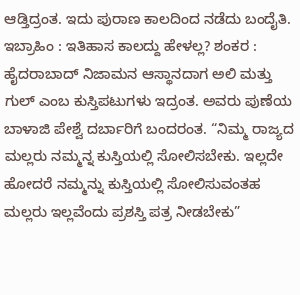ಆಡ್ತಿದ್ರಂತ. ಇದು ಪುರಾಣ ಕಾಲದಿಂದ ನಡೆದು ಬಂದೈತಿ. ಇಬ್ರಾಹಿಂ : ಇತಿಹಾಸ ಕಾಲದ್ದು ಹೇಳಲ್ಲ? ಶಂಕರ : ಹೈದರಾಬಾದ್ ನಿಜಾಮನ ಆಸ್ಥಾನದಾಗ ಅಲಿ ಮತ್ತು ಗುಲ್ ಎಂಬ ಕುಸ್ತಿಪಟುಗಳು ಇದ್ರಂತ. ಅವರು ಪುಣೆಯ ಬಾಳಾಜಿ ಪೇಶ್ವೆ ದರ್ಬಾರಿಗೆ ಬಂದರಂತ. “ನಿಮ್ಮ ರಾಜ್ಯದ ಮಲ್ಲರು ನಮ್ಮನ್ನ ಕುಸ್ತಿಯಲ್ಲಿ ಸೋಲಿಸಬೇಕು. ಇಲ್ಲದೇ ಹೋದರೆ ನಮ್ಮನ್ನು ಕುಸ್ತಿಯಲ್ಲಿ ಸೋಲಿಸುವಂತಹ ಮಲ್ಲರು ಇಲ್ಲವೆಂದು ಪ್ರಶಸ್ತಿ ಪತ್ರ ನೀಡಬೇಕು”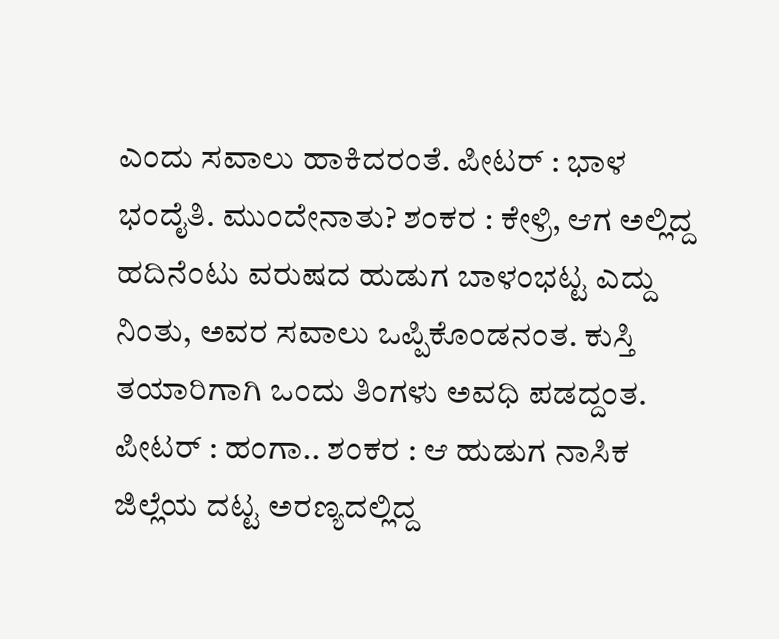ಎಂದು ಸವಾಲು ಹಾಕಿದರಂತೆ. ಪೀಟರ್ : ಭಾಳ ಭಂದೈತಿ. ಮುಂದೇನಾತು? ಶಂಕರ : ಕೇಳ್ರಿ, ಆಗ ಅಲ್ಲಿದ್ದ ಹದಿನೆಂಟು ವರುಷದ ಹುಡುಗ ಬಾಳಂಭಟ್ಟ ಎದ್ದು ನಿಂತು, ಅವರ ಸವಾಲು ಒಪ್ಪಿಕೊಂಡನಂತ. ಕುಸ್ತಿ ತಯಾರಿಗಾಗಿ ಒಂದು ತಿಂಗಳು ಅವಧಿ ಪಡದ್ದಂತ. ಪೀಟರ್ : ಹಂಗಾ.. ಶಂಕರ : ಆ ಹುಡುಗ ನಾಸಿಕ ಜಿಲ್ಲೆಯ ದಟ್ಟ ಅರಣ್ಯದಲ್ಲಿದ್ದ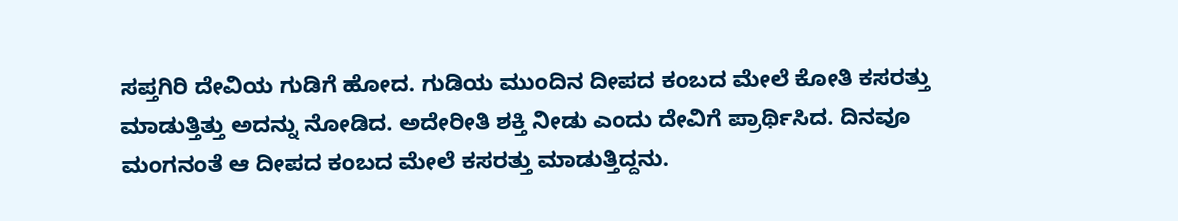ಸಪ್ತಗಿರಿ ದೇವಿಯ ಗುಡಿಗೆ ಹೋದ. ಗುಡಿಯ ಮುಂದಿನ ದೀಪದ ಕಂಬದ ಮೇಲೆ ಕೋತಿ ಕಸರತ್ತು ಮಾಡುತ್ತಿತ್ತು ಅದನ್ನು ನೋಡಿದ. ಅದೇರೀತಿ ಶಕ್ತಿ ನೀಡು ಎಂದು ದೇವಿಗೆ ಪ್ರಾರ್ಥಿಸಿದ. ದಿನವೂ ಮಂಗನಂತೆ ಆ ದೀಪದ ಕಂಬದ ಮೇಲೆ ಕಸರತ್ತು ಮಾಡುತ್ತಿದ್ದನು.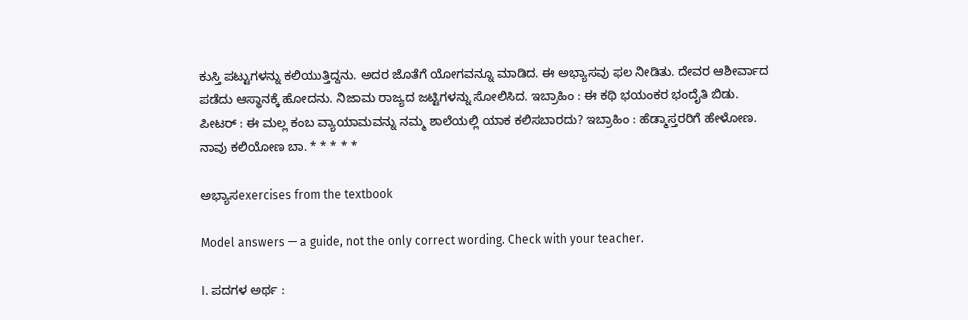ಕುಸ್ತಿ ಪಟ್ಟುಗಳನ್ನು ಕಲಿಯುತ್ತಿದ್ದನು. ಅದರ ಜೊತೆಗೆ ಯೋಗವನ್ನೂ ಮಾಡಿದ. ಈ ಅಭ್ಯಾಸವು ಫಲ ನೀಡಿತು. ದೇವರ ಆಶೀರ್ವಾದ ಪಡೆದು ಆಸ್ಥಾನಕ್ಕೆ ಹೋದನು. ನಿಜಾಮ ರಾಜ್ಯದ ಜಟ್ಟಿಗಳನ್ನು ಸೋಲಿಸಿದ. ಇಬ್ರಾಹಿಂ : ಈ ಕಥಿ ಭಯಂಕರ ಭಂದೈತಿ ಬಿಡು. ಪೀಟರ್ : ಈ ಮಲ್ಲ ಕಂಬ ವ್ಯಾಯಾಮವನ್ನು ನಮ್ಮ ಶಾಲೆಯಲ್ಲಿ ಯಾಕ ಕಲಿಸಬಾರದು? ಇಬ್ರಾಹಿಂ : ಹೆಡ್ಮಾಸ್ತರರಿಗೆ ಹೇಳೋಣ. ನಾವು ಕಲಿಯೋಣ ಬಾ. * * * * *

ಅಭ್ಯಾಸexercises from the textbook

Model answers — a guide, not the only correct wording. Check with your teacher.

I. ಪದಗಳ ಅರ್ಥ :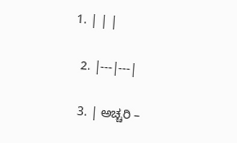1. | | |

  2. |---|---|

  3. | ಅಚ್ಚರಿ –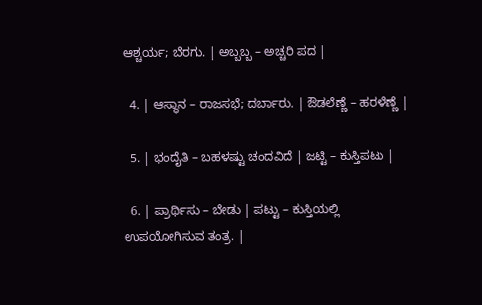ಆಶ್ಚರ್ಯ; ಬೆರಗು. | ಅಬ್ಬಬ್ಬ – ಅಚ್ಚರಿ ಪದ |

  4. | ಆಸ್ಥಾನ – ರಾಜಸಭೆ; ದರ್ಬಾರು. | ಔಡಲೆಣ್ಣೆ – ಹರಳೆಣ್ಣೆ |

  5. | ಭಂದೈತಿ – ಬಹಳಷ್ಟು ಚಂದವಿದೆ | ಜಟ್ಟಿ – ಕುಸ್ತಿಪಟು |

  6. | ಪ್ರಾರ್ಥಿಸು – ಬೇಡು | ಪಟ್ಟು – ಕುಸ್ತಿಯಲ್ಲಿ ಉಪಯೋಗಿಸುವ ತಂತ್ರ. |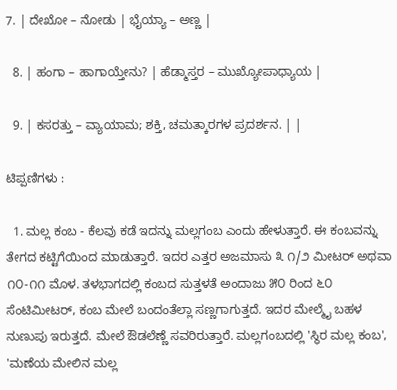7. | ದೇಖೋ – ನೋಡು | ಭೈಯ್ಯಾ – ಅಣ್ಣ |

  8. | ಹಂಗಾ – ಹಾಗಾಯ್ತೇನು? | ಹೆಡ್ಮಾಸ್ತರ – ಮುಖ್ಯೋಪಾಧ್ಯಾಯ |

  9. | ಕಸರತ್ತು – ವ್ಯಾಯಾಮ; ಶಕ್ತಿ, ಚಮತ್ಕಾರಗಳ ಪ್ರದರ್ಶನ. | |

ಟಿಪ್ಪಣಿಗಳು :

  1. ಮಲ್ಲ ಕಂಬ - ಕೆಲವು ಕಡೆ ಇದನ್ನು ಮಲ್ಲಗಂಬ ಎಂದು ಹೇಳುತ್ತಾರೆ. ಈ ಕಂಬವನ್ನು ತೇಗದ ಕಟ್ಟಿಗೆಯಿಂದ ಮಾಡುತ್ತಾರೆ. ಇದರ ಎತ್ತರ ಅಜಮಾಸು ೩ ೧/೨ ಮೀಟರ್ ಅಥವಾ ೧೦-೧೧ ಮೊಳ. ತಳಭಾಗದಲ್ಲಿ ಕಂಬದ ಸುತ್ತಳತೆ ಅಂದಾಜು ೫೦ ರಿಂದ ೬೦ ಸೆಂಟಿಮೀಟರ್, ಕಂಬ ಮೇಲೆ ಬಂದಂತೆಲ್ಲಾ ಸಣ್ಣಗಾಗುತ್ತದೆ. ಇದರ ಮೇಲ್ಮೈ ಬಹಳ ನುಣುಪು ಇರುತ್ತದೆ. ಮೇಲೆ ಔಡಲೆಣ್ಣೆ ಸವರಿರುತ್ತಾರೆ. ಮಲ್ಲಗಂಬದಲ್ಲಿ 'ಸ್ಥಿರ ಮಲ್ಲ ಕಂಬ', 'ಮಣೆಯ ಮೇಲಿನ ಮಲ್ಲ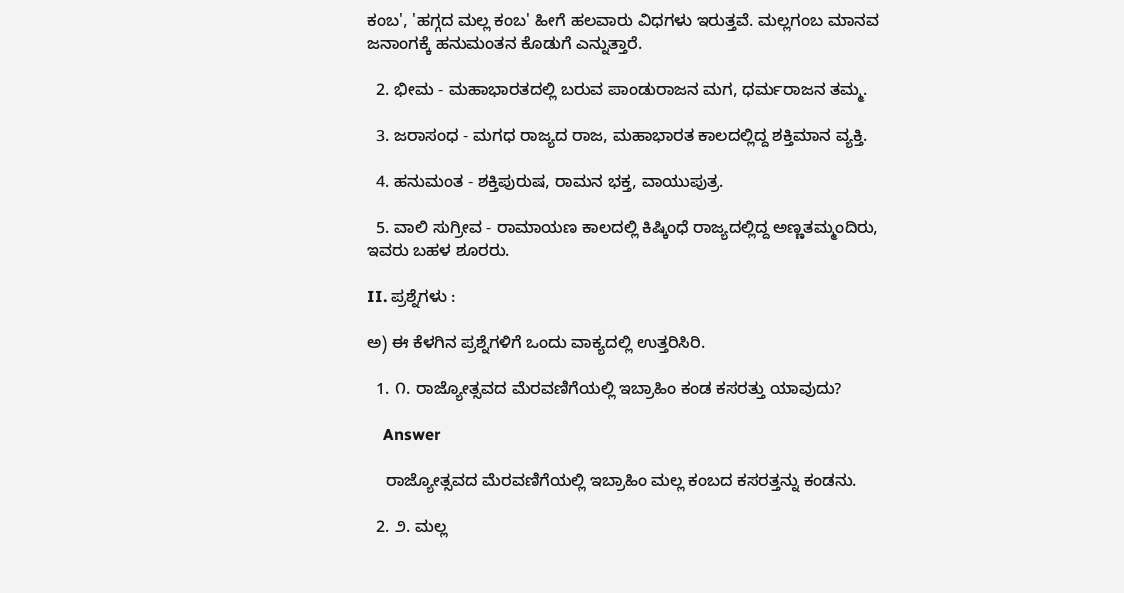ಕಂಬ', 'ಹಗ್ಗದ ಮಲ್ಲ ಕಂಬ' ಹೀಗೆ ಹಲವಾರು ವಿಧಗಳು ಇರುತ್ತವೆ. ಮಲ್ಲಗಂಬ ಮಾನವ ಜನಾಂಗಕ್ಕೆ ಹನುಮಂತನ ಕೊಡುಗೆ ಎನ್ನುತ್ತಾರೆ.

  2. ಭೀಮ - ಮಹಾಭಾರತದಲ್ಲಿ ಬರುವ ಪಾಂಡುರಾಜನ ಮಗ, ಧರ್ಮರಾಜನ ತಮ್ಮ.

  3. ಜರಾಸಂಧ - ಮಗಧ ರಾಜ್ಯದ ರಾಜ, ಮಹಾಭಾರತ ಕಾಲದಲ್ಲಿದ್ದ ಶಕ್ತಿಮಾನ ವ್ಯಕ್ತಿ.

  4. ಹನುಮಂತ - ಶಕ್ತಿಪುರುಷ, ರಾಮನ ಭಕ್ತ, ವಾಯುಪುತ್ರ.

  5. ವಾಲಿ ಸುಗ್ರೀವ - ರಾಮಾಯಣ ಕಾಲದಲ್ಲಿ ಕಿಷ್ಕಿಂಧೆ ರಾಜ್ಯದಲ್ಲಿದ್ದ ಅಣ್ಣತಮ್ಮಂದಿರು, ಇವರು ಬಹಳ ಶೂರರು.

II. ಪ್ರಶ್ನೆಗಳು :

ಅ) ಈ ಕೆಳಗಿನ ಪ್ರಶ್ನೆಗಳಿಗೆ ಒಂದು ವಾಕ್ಯದಲ್ಲಿ ಉತ್ತರಿಸಿರಿ.

  1. ೧. ರಾಜ್ಯೋತ್ಸವದ ಮೆರವಣಿಗೆಯಲ್ಲಿ ಇಬ್ರಾಹಿಂ ಕಂಡ ಕಸರತ್ತು ಯಾವುದು?

    Answer

    ರಾಜ್ಯೋತ್ಸವದ ಮೆರವಣಿಗೆಯಲ್ಲಿ ಇಬ್ರಾಹಿಂ ಮಲ್ಲ ಕಂಬದ ಕಸರತ್ತನ್ನು ಕಂಡನು.

  2. ೨. ಮಲ್ಲ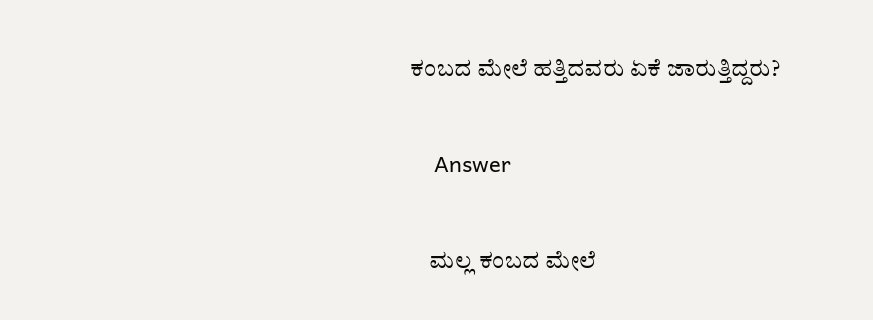ಕಂಬದ ಮೇಲೆ ಹತ್ತಿದವರು ಏಕೆ ಜಾರುತ್ತಿದ್ದರು?

    Answer

    ಮಲ್ಲ ಕಂಬದ ಮೇಲೆ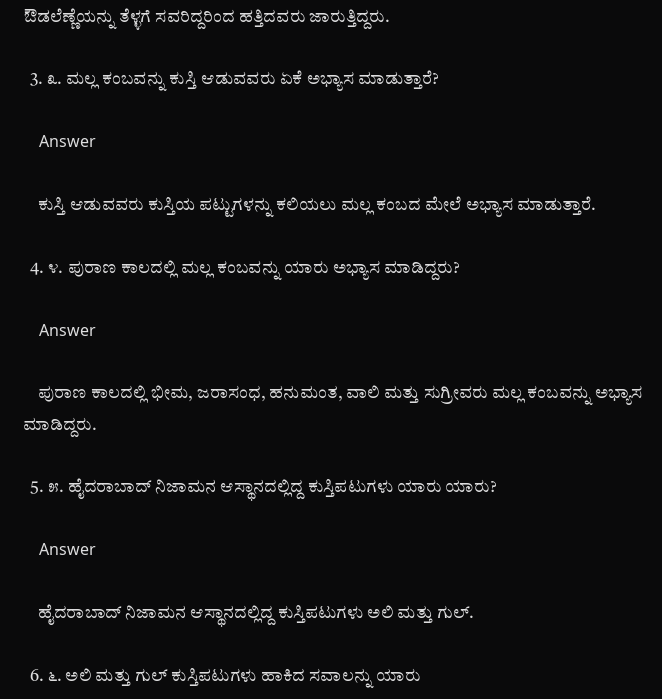ಔಡಲೆಣ್ಣೆಯನ್ನು ತೆಳ್ಳಗೆ ಸವರಿದ್ದರಿಂದ ಹತ್ತಿದವರು ಜಾರುತ್ತಿದ್ದರು.

  3. ೩. ಮಲ್ಲ ಕಂಬವನ್ನು ಕುಸ್ತಿ ಆಡುವವರು ಏಕೆ ಅಭ್ಯಾಸ ಮಾಡುತ್ತಾರೆ?

    Answer

    ಕುಸ್ತಿ ಆಡುವವರು ಕುಸ್ತಿಯ ಪಟ್ಟುಗಳನ್ನು ಕಲಿಯಲು ಮಲ್ಲ ಕಂಬದ ಮೇಲೆ ಅಭ್ಯಾಸ ಮಾಡುತ್ತಾರೆ.

  4. ೪. ಪುರಾಣ ಕಾಲದಲ್ಲಿ ಮಲ್ಲ ಕಂಬವನ್ನು ಯಾರು ಅಭ್ಯಾಸ ಮಾಡಿದ್ದರು?

    Answer

    ಪುರಾಣ ಕಾಲದಲ್ಲಿ ಭೀಮ, ಜರಾಸಂಧ, ಹನುಮಂತ, ವಾಲಿ ಮತ್ತು ಸುಗ್ರೀವರು ಮಲ್ಲ ಕಂಬವನ್ನು ಅಭ್ಯಾಸ ಮಾಡಿದ್ದರು.

  5. ೫. ಹೈದರಾಬಾದ್ ನಿಜಾಮನ ಆಸ್ಥಾನದಲ್ಲಿದ್ದ ಕುಸ್ತಿಪಟುಗಳು ಯಾರು ಯಾರು?

    Answer

    ಹೈದರಾಬಾದ್ ನಿಜಾಮನ ಆಸ್ಥಾನದಲ್ಲಿದ್ದ ಕುಸ್ತಿಪಟುಗಳು ಅಲಿ ಮತ್ತು ಗುಲ್.

  6. ೬. ಅಲಿ ಮತ್ತು ಗುಲ್ ಕುಸ್ತಿಪಟುಗಳು ಹಾಕಿದ ಸವಾಲನ್ನು ಯಾರು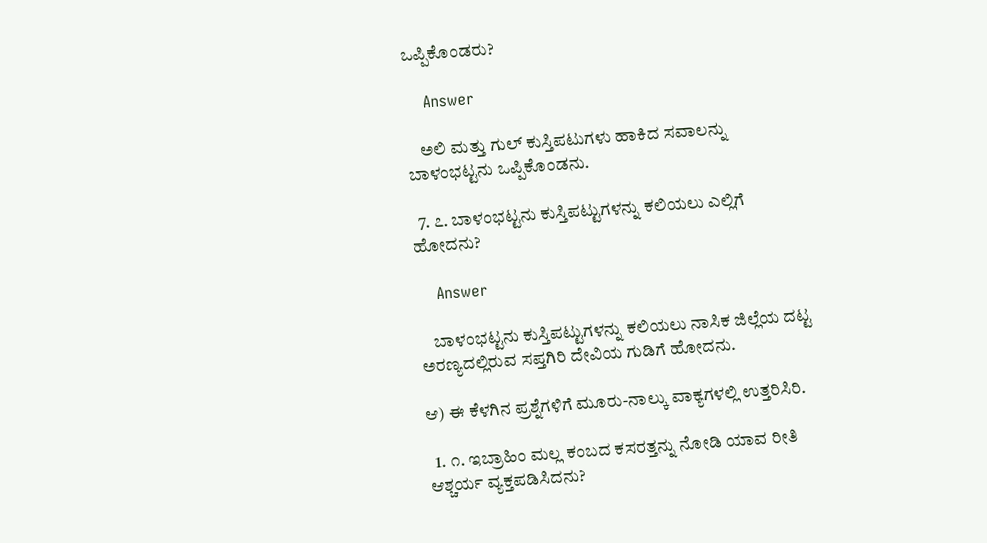ಒಪ್ಪಿಕೊಂಡರು?

    Answer

    ಅಲಿ ಮತ್ತು ಗುಲ್ ಕುಸ್ತಿಪಟುಗಳು ಹಾಕಿದ ಸವಾಲನ್ನು ಬಾಳಂಭಟ್ಟನು ಒಪ್ಪಿಕೊಂಡನು.

  7. ೭. ಬಾಳಂಭಟ್ಟನು ಕುಸ್ತಿಪಟ್ಟುಗಳನ್ನು ಕಲಿಯಲು ಎಲ್ಲಿಗೆ ಹೋದನು?

    Answer

    ಬಾಳಂಭಟ್ಟನು ಕುಸ್ತಿಪಟ್ಟುಗಳನ್ನು ಕಲಿಯಲು ನಾಸಿಕ ಜಿಲ್ಲೆಯ ದಟ್ಟ ಅರಣ್ಯದಲ್ಲಿರುವ ಸಪ್ತಗಿರಿ ದೇವಿಯ ಗುಡಿಗೆ ಹೋದನು.

ಆ) ಈ ಕೆಳಗಿನ ಪ್ರಶ್ನೆಗಳಿಗೆ ಮೂರು-ನಾಲ್ಕು ವಾಕ್ಯಗಳಲ್ಲಿ ಉತ್ತರಿಸಿರಿ.

  1. ೧. ಇಬ್ರಾಹಿಂ ಮಲ್ಲ ಕಂಬದ ಕಸರತ್ತನ್ನು ನೋಡಿ ಯಾವ ರೀತಿ ಆಶ್ಚರ್ಯ ವ್ಯಕ್ತಪಡಿಸಿದನು?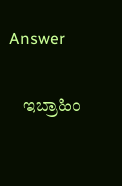Answer

    ಇಬ್ರಾಹಿಂ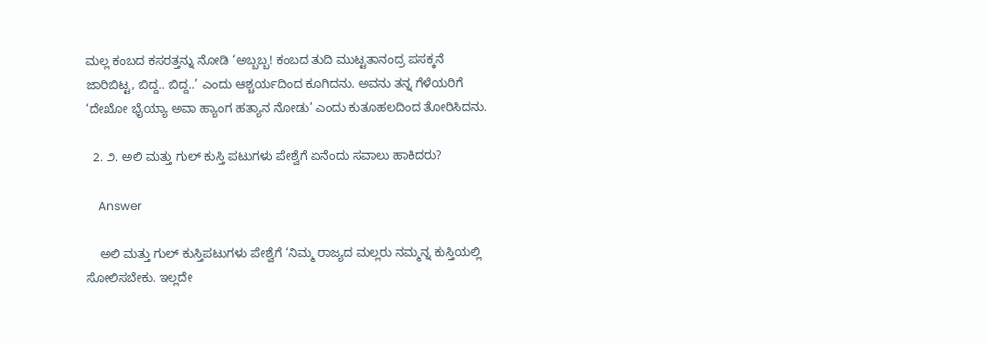ಮಲ್ಲ ಕಂಬದ ಕಸರತ್ತನ್ನು ನೋಡಿ ‘ಅಬ್ಬಬ್ಬ! ಕಂಬದ ತುದಿ ಮುಟ್ಟತಾನಂದ್ರ ಪಸಕ್ಕನೆ ಜಾರಿಬಿಟ್ಟ, ಬಿದ್ದ.. ಬಿದ್ದ..’ ಎಂದು ಆಶ್ಚರ್ಯದಿಂದ ಕೂಗಿದನು. ಅವನು ತನ್ನ ಗೆಳೆಯರಿಗೆ ‘ದೇಖೋ ಭೈಯ್ಯಾ ಅವಾ ಹ್ಯಾಂಗ ಹತ್ಯಾನ ನೋಡು’ ಎಂದು ಕುತೂಹಲದಿಂದ ತೋರಿಸಿದನು.

  2. ೨. ಅಲಿ ಮತ್ತು ಗುಲ್ ಕುಸ್ತಿ ಪಟುಗಳು ಪೇಶ್ವೆಗೆ ಏನೆಂದು ಸವಾಲು ಹಾಕಿದರು?

    Answer

    ಅಲಿ ಮತ್ತು ಗುಲ್ ಕುಸ್ತಿಪಟುಗಳು ಪೇಶ್ವೆಗೆ ‘ನಿಮ್ಮ ರಾಜ್ಯದ ಮಲ್ಲರು ನಮ್ಮನ್ನ ಕುಸ್ತಿಯಲ್ಲಿ ಸೋಲಿಸಬೇಕು. ಇಲ್ಲದೇ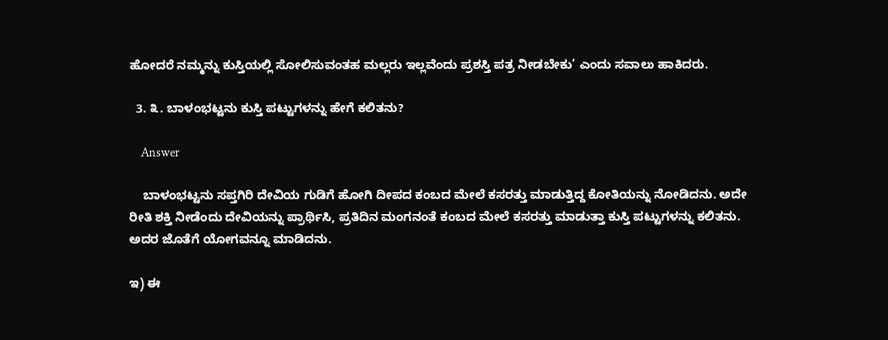ಹೋದರೆ ನಮ್ಮನ್ನು ಕುಸ್ತಿಯಲ್ಲಿ ಸೋಲಿಸುವಂತಹ ಮಲ್ಲರು ಇಲ್ಲವೆಂದು ಪ್ರಶಸ್ತಿ ಪತ್ರ ನೀಡಬೇಕು’ ಎಂದು ಸವಾಲು ಹಾಕಿದರು.

  3. ೩. ಬಾಳಂಭಟ್ಟನು ಕುಸ್ತಿ ಪಟ್ಟುಗಳನ್ನು ಹೇಗೆ ಕಲಿತನು?

    Answer

    ಬಾಳಂಭಟ್ಟನು ಸಪ್ತಗಿರಿ ದೇವಿಯ ಗುಡಿಗೆ ಹೋಗಿ ದೀಪದ ಕಂಬದ ಮೇಲೆ ಕಸರತ್ತು ಮಾಡುತ್ತಿದ್ದ ಕೋತಿಯನ್ನು ನೋಡಿದನು. ಅದೇ ರೀತಿ ಶಕ್ತಿ ನೀಡೆಂದು ದೇವಿಯನ್ನು ಪ್ರಾರ್ಥಿಸಿ, ಪ್ರತಿದಿನ ಮಂಗನಂತೆ ಕಂಬದ ಮೇಲೆ ಕಸರತ್ತು ಮಾಡುತ್ತಾ ಕುಸ್ತಿ ಪಟ್ಟುಗಳನ್ನು ಕಲಿತನು. ಅದರ ಜೊತೆಗೆ ಯೋಗವನ್ನೂ ಮಾಡಿದನು.

ಇ) ಈ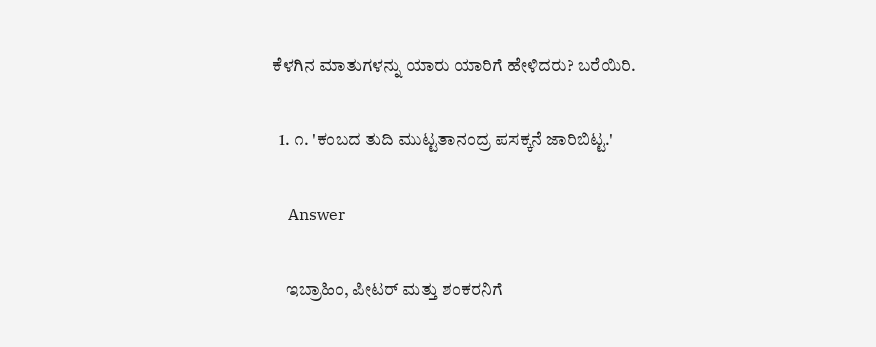ಕೆಳಗಿನ ಮಾತುಗಳನ್ನು ಯಾರು ಯಾರಿಗೆ ಹೇಳಿದರು? ಬರೆಯಿರಿ.

  1. ೧. 'ಕಂಬದ ತುದಿ ಮುಟ್ಟತಾನಂದ್ರ ಪಸಕ್ಕನೆ ಜಾರಿಬಿಟ್ಟ.'

    Answer

    ಇಬ್ರಾಹಿಂ, ಪೀಟರ್ ಮತ್ತು ಶಂಕರನಿಗೆ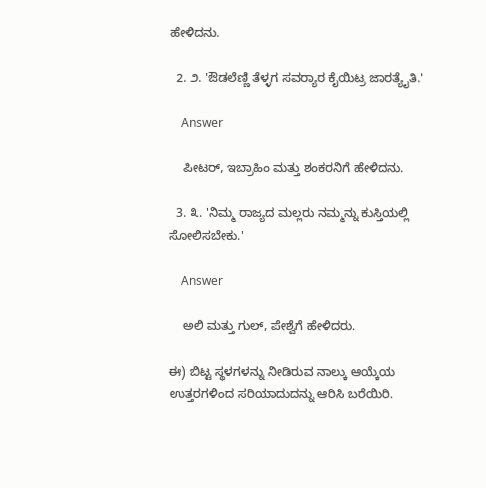ಹೇಳಿದನು.

  2. ೨. 'ಔಡಲೆಣ್ಣಿ ತೆಳ್ಳಗ ಸವರ‍್ಯಾರ ಕೈಯಿಟ್ರ ಜಾರತ್ಯೈತಿ.'

    Answer

    ಪೀಟರ್, ಇಬ್ರಾಹಿಂ ಮತ್ತು ಶಂಕರನಿಗೆ ಹೇಳಿದನು.

  3. ೩. 'ನಿಮ್ಮ ರಾಜ್ಯದ ಮಲ್ಲರು ನಮ್ಮನ್ನು ಕುಸ್ತಿಯಲ್ಲಿ ಸೋಲಿಸಬೇಕು.'

    Answer

    ಅಲಿ ಮತ್ತು ಗುಲ್, ಪೇಶ್ವೆಗೆ ಹೇಳಿದರು.

ಈ) ಬಿಟ್ಟ ಸ್ಥಳಗಳನ್ನು ನೀಡಿರುವ ನಾಲ್ಕು ಆಯ್ಕೆಯ ಉತ್ತರಗಳಿಂದ ಸರಿಯಾದುದನ್ನು ಆರಿಸಿ ಬರೆಯಿರಿ.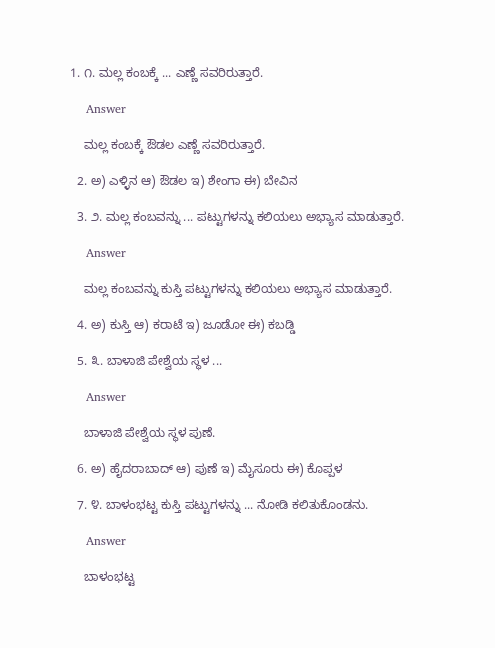1. ೧. ಮಲ್ಲ ಕಂಬಕ್ಕೆ ... ಎಣ್ಣೆ ಸವರಿರುತ್ತಾರೆ.

    Answer

    ಮಲ್ಲ ಕಂಬಕ್ಕೆ ಔಡಲ ಎಣ್ಣೆ ಸವರಿರುತ್ತಾರೆ.

  2. ಅ) ಎಳ್ಳಿನ ಆ) ಔಡಲ ಇ) ಶೇಂಗಾ ಈ) ಬೇವಿನ

  3. ೨. ಮಲ್ಲ ಕಂಬವನ್ನು ... ಪಟ್ಟುಗಳನ್ನು ಕಲಿಯಲು ಅಭ್ಯಾಸ ಮಾಡುತ್ತಾರೆ.

    Answer

    ಮಲ್ಲ ಕಂಬವನ್ನು ಕುಸ್ತಿ ಪಟ್ಟುಗಳನ್ನು ಕಲಿಯಲು ಅಭ್ಯಾಸ ಮಾಡುತ್ತಾರೆ.

  4. ಅ) ಕುಸ್ತಿ ಆ) ಕರಾಟೆ ಇ) ಜೂಡೋ ಈ) ಕಬಡ್ಡಿ

  5. ೩. ಬಾಳಾಜಿ ಪೇಶ್ವೆಯ ಸ್ಥಳ ...

    Answer

    ಬಾಳಾಜಿ ಪೇಶ್ವೆಯ ಸ್ಥಳ ಪುಣೆ.

  6. ಅ) ಹೈದರಾಬಾದ್ ಆ) ಪುಣೆ ಇ) ಮೈಸೂರು ಈ) ಕೊಪ್ಪಳ

  7. ೪. ಬಾಳಂಭಟ್ಟ ಕುಸ್ತಿ ಪಟ್ಟುಗಳನ್ನು ... ನೋಡಿ ಕಲಿತುಕೊಂಡನು.

    Answer

    ಬಾಳಂಭಟ್ಟ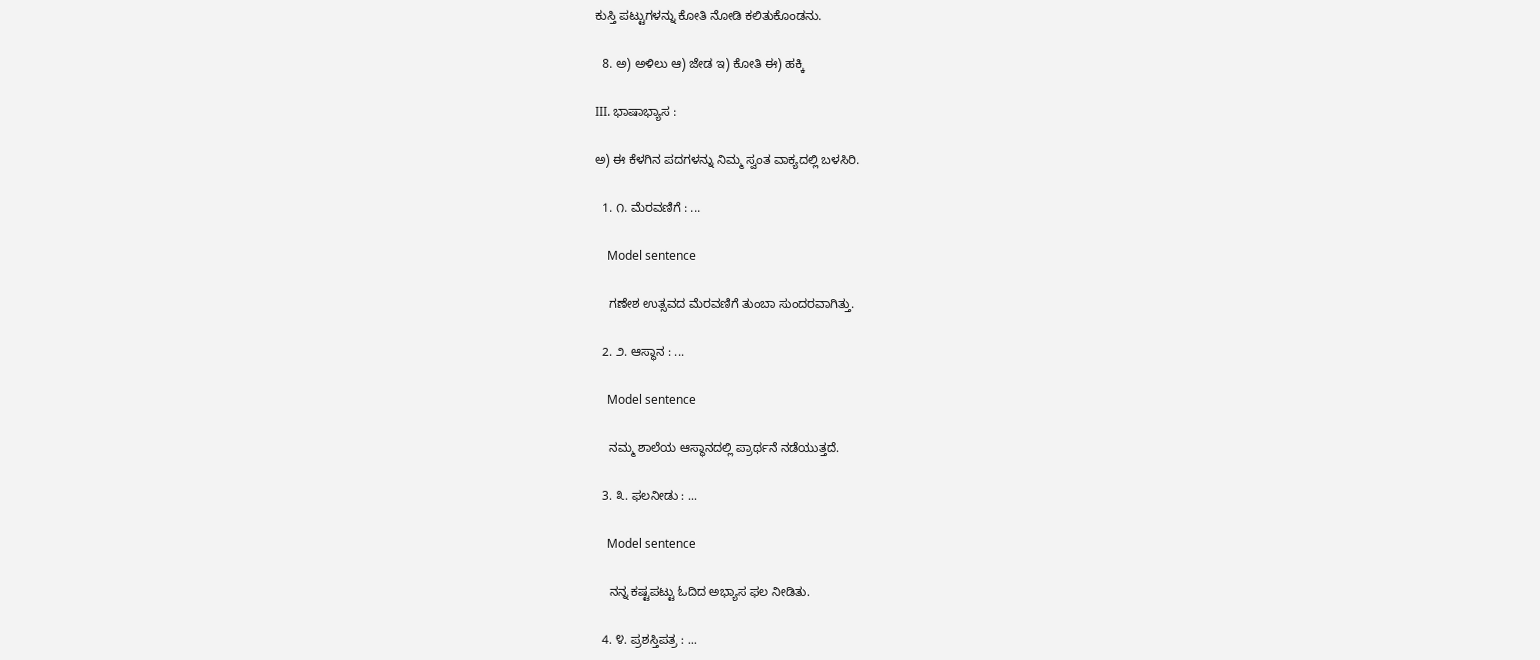ಕುಸ್ತಿ ಪಟ್ಟುಗಳನ್ನು ಕೋತಿ ನೋಡಿ ಕಲಿತುಕೊಂಡನು.

  8. ಅ) ಅಳಿಲು ಆ) ಜೇಡ ಇ) ಕೋತಿ ಈ) ಹಕ್ಕಿ

III. ಭಾಷಾಭ್ಯಾಸ :

ಅ) ಈ ಕೆಳಗಿನ ಪದಗಳನ್ನು ನಿಮ್ಮ ಸ್ವಂತ ವಾಕ್ಯದಲ್ಲಿ ಬಳಸಿರಿ.

  1. ೧. ಮೆರವಣಿಗೆ : ...

    Model sentence

    ಗಣೇಶ ಉತ್ಸವದ ಮೆರವಣಿಗೆ ತುಂಬಾ ಸುಂದರವಾಗಿತ್ತು.

  2. ೨. ಆಸ್ಥಾನ : ...

    Model sentence

    ನಮ್ಮ ಶಾಲೆಯ ಆಸ್ಥಾನದಲ್ಲಿ ಪ್ರಾರ್ಥನೆ ನಡೆಯುತ್ತದೆ.

  3. ೩. ಫಲನೀಡು : ...

    Model sentence

    ನನ್ನ ಕಷ್ಟಪಟ್ಟು ಓದಿದ ಅಭ್ಯಾಸ ಫಲ ನೀಡಿತು.

  4. ೪. ಪ್ರಶಸ್ತಿಪತ್ರ : ...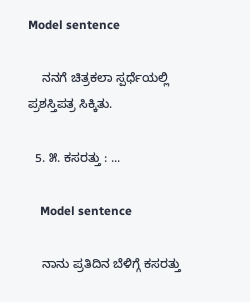Model sentence

    ನನಗೆ ಚಿತ್ರಕಲಾ ಸ್ಪರ್ಧೆಯಲ್ಲಿ ಪ್ರಶಸ್ತಿಪತ್ರ ಸಿಕ್ಕಿತು.

  5. ೫. ಕಸರತ್ತು : ...

    Model sentence

    ನಾನು ಪ್ರತಿದಿನ ಬೆಳಿಗ್ಗೆ ಕಸರತ್ತು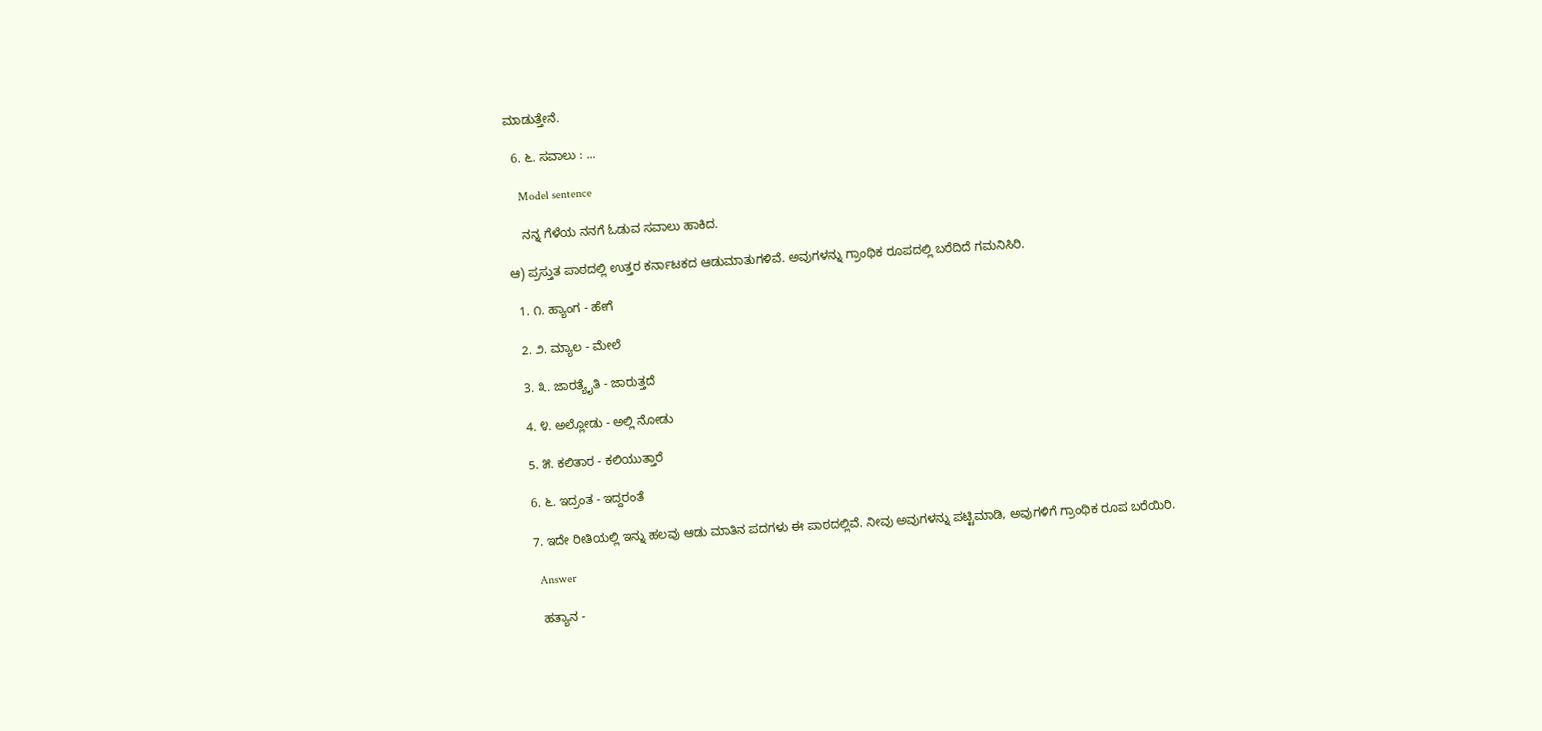ಮಾಡುತ್ತೇನೆ.

  6. ೬. ಸವಾಲು : ...

    Model sentence

    ನನ್ನ ಗೆಳೆಯ ನನಗೆ ಓಡುವ ಸವಾಲು ಹಾಕಿದ.

ಆ) ಪ್ರಸ್ತುತ ಪಾಠದಲ್ಲಿ ಉತ್ತರ ಕರ್ನಾಟಕದ ಆಡುಮಾತುಗಳಿವೆ. ಅವುಗಳನ್ನು ಗ್ರಾಂಥಿಕ ರೂಪದಲ್ಲಿ ಬರೆದಿದೆ ಗಮನಿಸಿರಿ.

  1. ೧. ಹ್ಯಾಂಗ - ಹೇಗೆ

  2. ೨. ಮ್ಯಾಲ - ಮೇಲೆ

  3. ೩. ಜಾರತ್ಯೈತಿ - ಜಾರುತ್ತದೆ

  4. ೪. ಅಲ್ಲೋಡು - ಅಲ್ಲಿ ನೋಡು

  5. ೫. ಕಲಿತಾರ - ಕಲಿಯುತ್ತಾರೆ

  6. ೬. ಇದ್ರಂತ - ಇದ್ದರಂತೆ

  7. ಇದೇ ರೀತಿಯಲ್ಲಿ ಇನ್ನು ಹಲವು ಆಡು ಮಾತಿನ ಪದಗಳು ಈ ಪಾಠದಲ್ಲಿವೆ. ನೀವು ಅವುಗಳನ್ನು ಪಟ್ಟಿಮಾಡಿ, ಅವುಗಳಿಗೆ ಗ್ರಾಂಥಿಕ ರೂಪ ಬರೆಯಿರಿ.

    Answer

    ಹತ್ಯಾನ -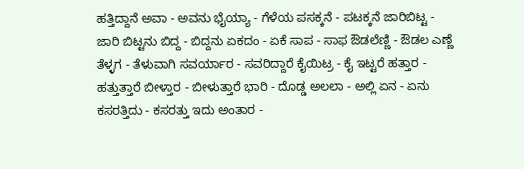ಹತ್ತಿದ್ದಾನೆ ಅವಾ - ಅವನು ಭೈಯ್ಯಾ - ಗೆಳೆಯ ಪಸಕ್ಕನೆ - ಪಟಕ್ಕನೆ ಜಾರಿಬಿಟ್ಟ - ಜಾರಿ ಬಿಟ್ಟನು ಬಿದ್ದ - ಬಿದ್ದನು ಏಕದಂ - ಏಕೆ ಸಾಪ - ಸಾಫ ಔಡಲೆಣ್ಣಿ - ಔಡಲ ಎಣ್ಣೆ ತೆಳ್ಳಗ - ತೆಳುವಾಗಿ ಸವರ್ಯಾರ - ಸವರಿದ್ದಾರೆ ಕೈಯಿಟ್ರ - ಕೈ ಇಟ್ಟರೆ ಹತ್ತಾರ - ಹತ್ತುತ್ತಾರೆ ಬೀಳ್ತಾರ - ಬೀಳುತ್ತಾರೆ ಭಾರಿ - ದೊಡ್ಡ ಅಲಲಾ - ಅಲ್ಲಿ ಏನ - ಏನು ಕಸರತ್ತಿದು - ಕಸರತ್ತು ಇದು ಅಂತಾರ -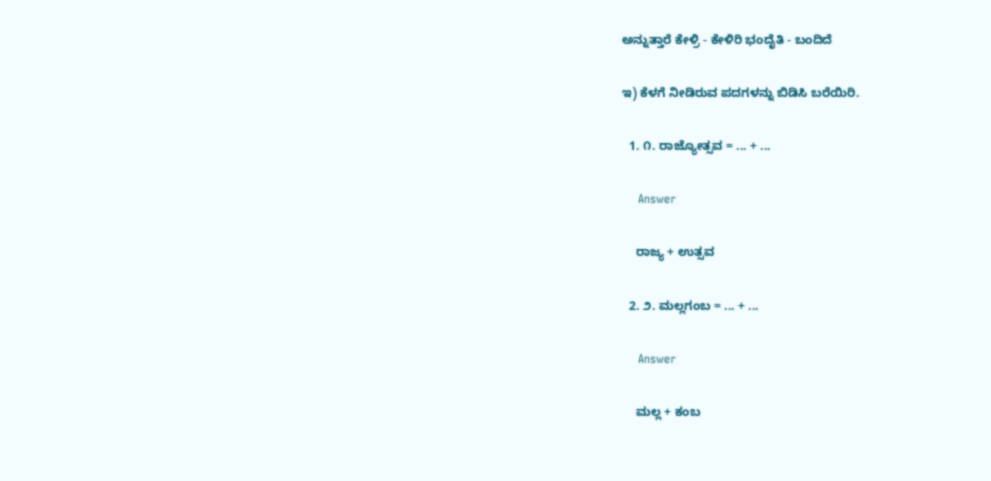ಅನ್ನುತ್ತಾರೆ ಕೇಳ್ರಿ - ಕೇಳಿರಿ ಭಂದೈತಿ - ಬಂದಿದೆ

ಇ) ಕೆಳಗೆ ನೀಡಿರುವ ಪದಗಳನ್ನು ಬಿಡಿಸಿ ಬರೆಯಿರಿ.

  1. ೧. ರಾಜ್ಯೋತ್ಸವ = ... + ...

    Answer

    ರಾಜ್ಯ + ಉತ್ಸವ

  2. ೨. ಮಲ್ಲಗಂಬ = ... + ...

    Answer

    ಮಲ್ಲ + ಕಂಬ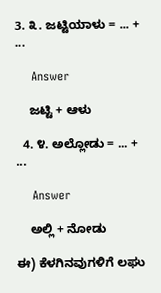3. ೩. ಜಟ್ಟಿಯಾಳು = ... + ...

    Answer

    ಜಟ್ಟಿ + ಆಳು

  4. ೪. ಅಲ್ಲೋಡು = ... + ...

    Answer

    ಅಲ್ಲಿ + ನೋಡು

ಈ) ಕೆಳಗಿನವುಗಳಿಗೆ ಲಘು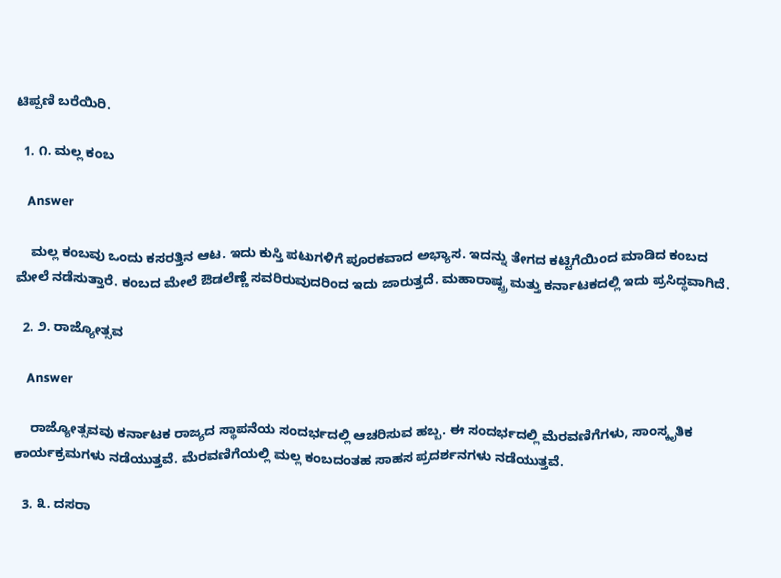ಟಿಪ್ಪಣಿ ಬರೆಯಿರಿ.

  1. ೧. ಮಲ್ಲ ಕಂಬ

    Answer

    ಮಲ್ಲ ಕಂಬವು ಒಂದು ಕಸರತ್ತಿನ ಆಟ. ಇದು ಕುಸ್ತಿ ಪಟುಗಳಿಗೆ ಪೂರಕವಾದ ಅಭ್ಯಾಸ. ಇದನ್ನು ತೇಗದ ಕಟ್ಟಿಗೆಯಿಂದ ಮಾಡಿದ ಕಂಬದ ಮೇಲೆ ನಡೆಸುತ್ತಾರೆ. ಕಂಬದ ಮೇಲೆ ಔಡಲೆಣ್ಣೆ ಸವರಿರುವುದರಿಂದ ಇದು ಜಾರುತ್ತದೆ. ಮಹಾರಾಷ್ಟ್ರ ಮತ್ತು ಕರ್ನಾಟಕದಲ್ಲಿ ಇದು ಪ್ರಸಿದ್ಧವಾಗಿದೆ.

  2. ೨. ರಾಜ್ಯೋತ್ಸವ

    Answer

    ರಾಜ್ಯೋತ್ಸವವು ಕರ್ನಾಟಕ ರಾಜ್ಯದ ಸ್ಥಾಪನೆಯ ಸಂದರ್ಭದಲ್ಲಿ ಆಚರಿಸುವ ಹಬ್ಬ. ಈ ಸಂದರ್ಭದಲ್ಲಿ ಮೆರವಣಿಗೆಗಳು, ಸಾಂಸ್ಕೃತಿಕ ಕಾರ್ಯಕ್ರಮಗಳು ನಡೆಯುತ್ತವೆ. ಮೆರವಣಿಗೆಯಲ್ಲಿ ಮಲ್ಲ ಕಂಬದಂತಹ ಸಾಹಸ ಪ್ರದರ್ಶನಗಳು ನಡೆಯುತ್ತವೆ.

  3. ೩. ದಸರಾ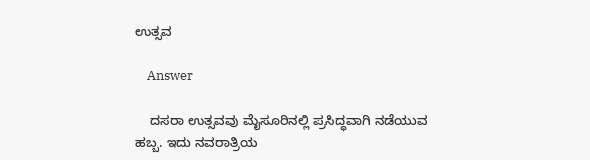ಉತ್ಸವ

    Answer

    ದಸರಾ ಉತ್ಸವವು ಮೈಸೂರಿನಲ್ಲಿ ಪ್ರಸಿದ್ಧವಾಗಿ ನಡೆಯುವ ಹಬ್ಬ. ಇದು ನವರಾತ್ರಿಯ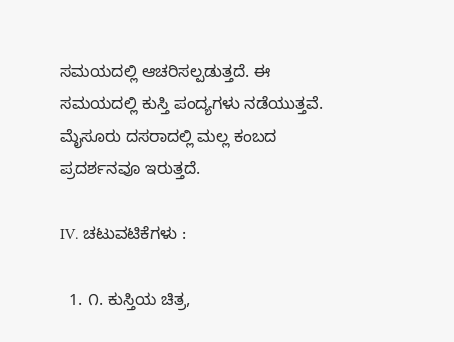ಸಮಯದಲ್ಲಿ ಆಚರಿಸಲ್ಪಡುತ್ತದೆ. ಈ ಸಮಯದಲ್ಲಿ ಕುಸ್ತಿ ಪಂದ್ಯಗಳು ನಡೆಯುತ್ತವೆ. ಮೈಸೂರು ದಸರಾದಲ್ಲಿ ಮಲ್ಲ ಕಂಬದ ಪ್ರದರ್ಶನವೂ ಇರುತ್ತದೆ.

IV. ಚಟುವಟಿಕೆಗಳು :

  1. ೧. ಕುಸ್ತಿಯ ಚಿತ್ರ,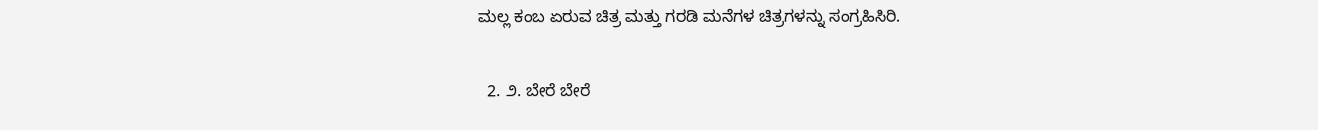ಮಲ್ಲ ಕಂಬ ಏರುವ ಚಿತ್ರ ಮತ್ತು ಗರಡಿ ಮನೆಗಳ ಚಿತ್ರಗಳನ್ನು ಸಂಗ್ರಹಿಸಿರಿ.

  2. ೨. ಬೇರೆ ಬೇರೆ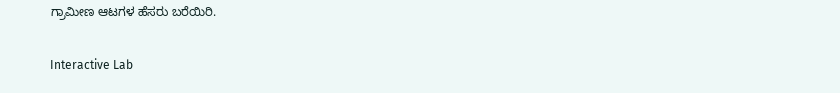ಗ್ರಾಮೀಣ ಆಟಗಳ ಹೆಸರು ಬರೆಯಿರಿ.

Interactive Lab